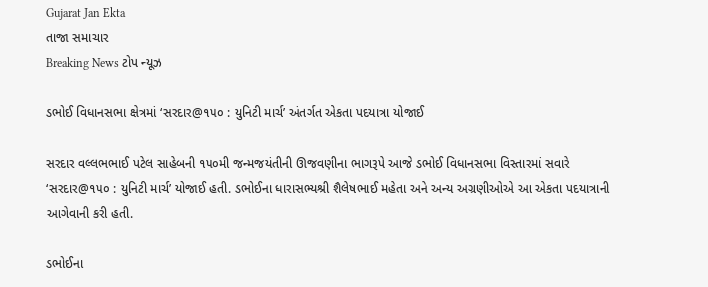Gujarat Jan Ekta
તાજા સમાચાર
Breaking News ટોપ ન્યૂઝ

ડભોઈ વિધાનસભા ક્ષેત્રમાં ‘સરદાર@૧૫૦ : યુનિટી માર્ચ’ અંતર્ગત એકતા પદયાત્રા યોજાઈ

સરદાર વલ્લભભાઈ પટેલ સાહેબની ૧૫૦મી જન્મજયંતીની ઊજવણીના ભાગરૂપે આજે ડભોઈ વિધાનસભા વિસ્તારમાં સવારે ‘સરદાર@૧૫૦ : યુનિટી માર્ચ’ યોજાઈ હતી. ડભોઈના ધારાસભ્યશ્રી શૈલેષભાઈ મહેતા અને અન્ય અગ્રણીઓએ આ એકતા પદયાત્રાની આગેવાની કરી હતી.

ડભોઈના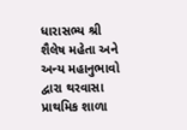ધારાસભ્ય શ્રી શૈલેષ મહેતા અને અન્ય મહાનુભાવો દ્વારા થરવાસા પ્રાથમિક શાળા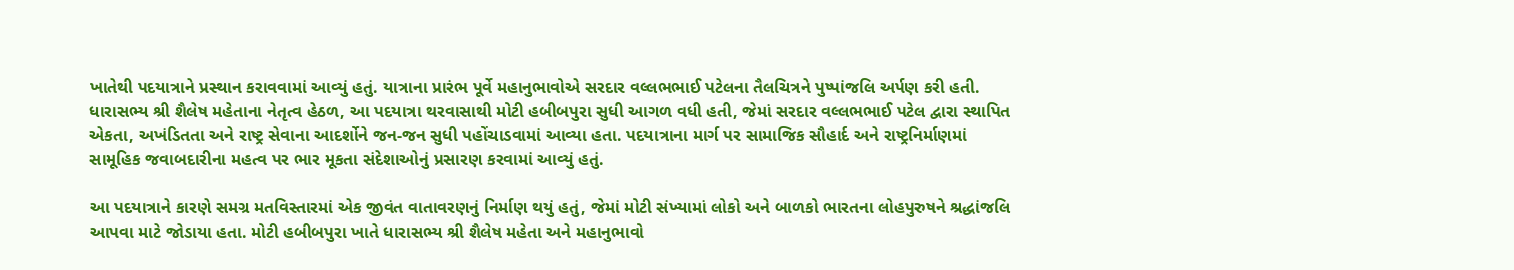ખાતેથી પદયાત્રાને પ્રસ્થાન કરાવવામાં આવ્યું હતું. યાત્રાના પ્રારંભ પૂર્વે મહાનુભાવોએ સરદાર વલ્લભભાઈ પટેલના તૈલચિત્રને પુષ્પાંજલિ અર્પણ કરી હતી. ધારાસભ્ય શ્રી શૈલેષ મહેતાના નેતૃત્વ હેઠળ, આ પદયાત્રા થરવાસાથી મોટી હબીબપુરા સુધી આગળ વધી હતી, જેમાં સરદાર વલ્લભભાઈ પટેલ દ્વારા સ્થાપિત એકતા, અખંડિતતા અને રાષ્ટ્ર સેવાના આદર્શોને જન-જન સુધી પહોંચાડવામાં આવ્યા હતા. પદયાત્રાના માર્ગ પર સામાજિક સૌહાર્દ અને રાષ્ટ્રનિર્માણમાં સામૂહિક જવાબદારીના મહત્વ પર ભાર મૂકતા સંદેશાઓનું પ્રસારણ કરવામાં આવ્યું હતું.

આ પદયાત્રાને કારણે સમગ્ર મતવિસ્તારમાં એક જીવંત વાતાવરણનું નિર્માણ થયું હતું, જેમાં મોટી સંખ્યામાં લોકો અને બાળકો ભારતના લોહપુરુષને શ્રદ્ધાંજલિ આપવા માટે જોડાયા હતા. મોટી હબીબપુરા ખાતે ધારાસભ્ય શ્રી શૈલેષ મહેતા અને મહાનુભાવો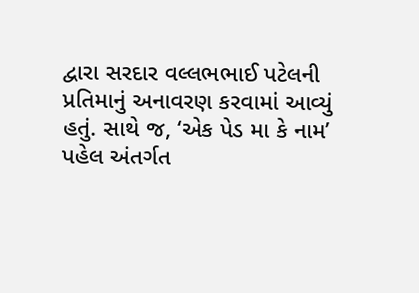દ્વારા સરદાર વલ્લભભાઈ પટેલની પ્રતિમાનું અનાવરણ કરવામાં આવ્યું હતું. સાથે જ, ‘એક પેડ મા કે નામ’ પહેલ અંતર્ગત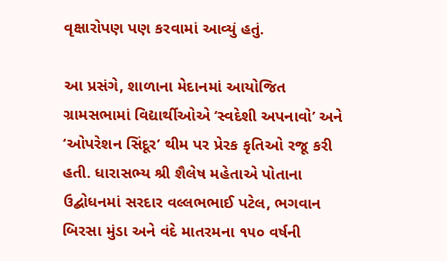વૃક્ષારોપણ પણ કરવામાં આવ્યું હતું.

આ પ્રસંગે, શાળાના મેદાનમાં આયોજિત ગ્રામસભામાં વિદ્યાર્થીઓએ ‘સ્વદેશી અપનાવો’ અને ‘ઓપરેશન સિંદૂર’ થીમ પર પ્રેરક કૃતિઓ રજૂ કરી હતી. ધારાસભ્ય શ્રી શૈલેષ મહેતાએ પોતાના ઉદ્બોધનમાં સરદાર વલ્લભભાઈ પટેલ, ભગવાન બિરસા મુંડા અને વંદે માતરમના ૧૫૦ વર્ષની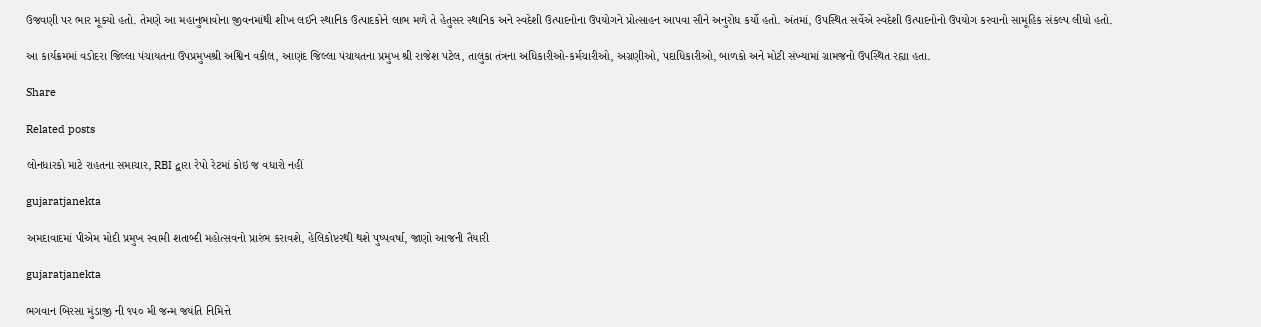ઉજવણી પર ભાર મૂક્યો હતો. તેમણે આ મહાનુભાવોના જીવનમાંથી શીખ લઈને સ્થાનિક ઉત્પાદકોને લાભ મળે તે હેતુસર સ્થાનિક અને સ્વદેશી ઉત્પાદનોના ઉપયોગને પ્રોત્સાહન આપવા સૌને અનુરોધ કર્યો હતો. અંતમાં, ઉપસ્થિત સર્વેએ સ્વદેશી ઉત્પાદનોનો ઉપયોગ કરવાનો સામૂહિક સંકલ્પ લીધો હતો.

આ કાર્યક્રમમાં વડોદરા જિલ્લા પંચાયતના ઉપપ્રમુખશ્રી અશ્વિન વકીલ, આણંદ જિલ્લા પંચાયતના પ્રમુખ શ્રી રાજેશ પટેલ, તાલુકા તંત્રના અધિકારીઓ-કર્મચારીઓ, અગ્રણીઓ, પદાધિકારીઓ, બાળકો અને મોટી સંખ્યામાં ગ્રામજનો ઉપસ્થિત રહ્યા હતા.

Share

Related posts

લોનધારકો માટે રાહતના સમાચાર, RBI દ્વારા રેપો રેટમાં કોઇ જ વધારો નહીં

gujaratjanekta

અમદાવાદમાં પીએમ મોદી પ્રમુખ સ્વામી શતાબ્દી મહોત્સવનો પ્રારંભ કરાવશે, હેલિકોપ્ટરથી થશે પુષ્પવર્ષા, જાણો આજની તૈયારી

gujaratjanekta

ભગવાન બિરસા મુંડાજી ની ૧૫૦ મી જન્મ જયંતિ નિમિત્તે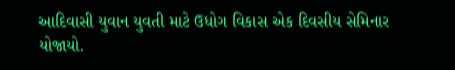આદિવાસી યુવાન યુવતી માટે ઉધોગ વિકાસ એક દિવસીય સેમિનાર યોજાયો.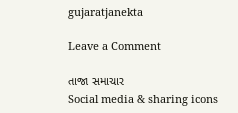gujaratjanekta

Leave a Comment

તાજા સમાચાર
Social media & sharing icons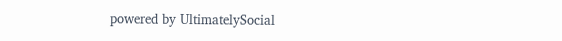powered by UltimatelySocial